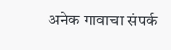अनेक गावाचा संपर्क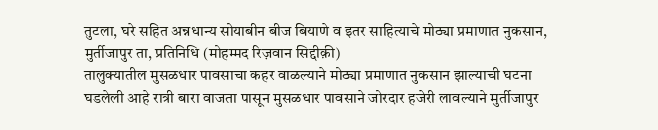तुटला, घरे सहित अन्नधान्य सोयाबीन बीज बियाणे व इतर साहित्याचे मोठ्या प्रमाणात नुकसान,
मुर्तीजापुर ता, प्रतिनिधि (मोहम्मद रिज़वान सिद्दीक़ी)
तालुक्यातील मुसळधार पावसाचा कहर वाळल्याने मोठ्या प्रमाणात नुकसान झाल्याची घटना घडलेली आहे रात्री बारा वाजता पासून मुसळधार पावसाने जोरदार हजेरी लावल्याने मुर्तीजापुर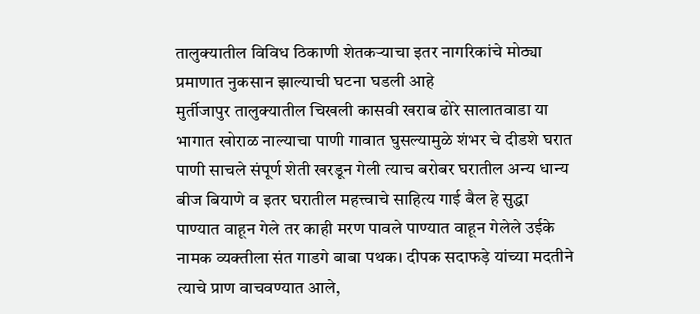तालुक्यातील विविध ठिकाणी शेतकऱ्याचा इतर नागरिकांचे मोठ्या प्रमाणात नुकसान झाल्याची घटना घडली आहे
मुर्तीजापुर तालुक्यातील चिखली कासवी खराब ढोरे सालातवाडा या भागात खोराळ नाल्याचा पाणी गावात घुसल्यामुळे शंभर चे दीडशे घरात पाणी साचले संपूर्ण शेती खरडून गेली त्याच बरोबर घरातील अन्य धान्य बीज बियाणे व इतर घरातील महत्त्वाचे साहित्य गाई बैल हे सुद्धा पाण्यात वाहून गेले तर काही मरण पावले पाण्यात वाहून गेलेले उईके नामक व्यक्तीला संत गाडगे बाबा पथक। दीपक सदाफड़े यांच्या मदतीने त्याचे प्राण वाचवण्यात आले,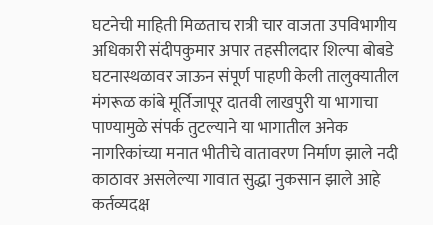घटनेची माहिती मिळताच रात्री चार वाजता उपविभागीय अधिकारी संदीपकुमार अपार तहसीलदार शिल्पा बोबडे घटनास्थळावर जाऊन संपूर्ण पाहणी केली तालुक्यातील मंगरूळ कांबे मूर्तिजापूर दातवी लाखपुरी या भागाचा पाण्यामुळे संपर्क तुटल्याने या भागातील अनेक नागरिकांच्या मनात भीतीचे वातावरण निर्माण झाले नदी काठावर असलेल्या गावात सुद्धा नुकसान झाले आहे कर्तव्यदक्ष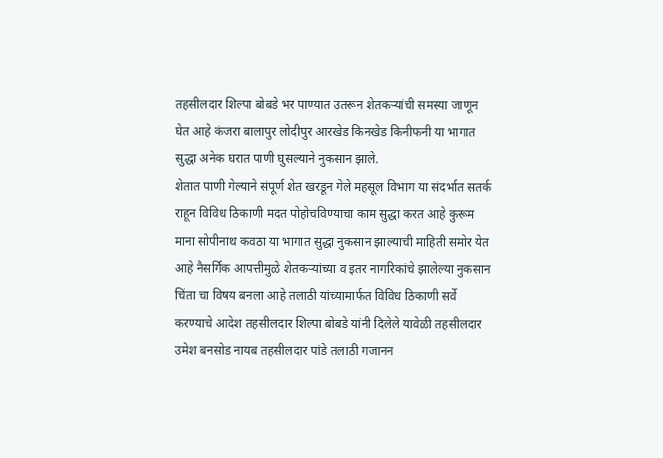तहसीलदार शिल्पा बोबडे भर पाण्यात उतरून शेतकऱ्यांची समस्या जाणून घेत आहे कंजरा बालापुर लोदीपुर आरखेड किनखेड किनीफनी या भागात सुद्धा अनेक घरात पाणी घुसल्याने नुकसान झाले.
शेतात पाणी गेल्याने संपूर्ण शेत खरडून गेले महसूल विभाग या संदर्भात सतर्क राहून विविध ठिकाणी मदत पोहोचविण्याचा काम सुद्धा करत आहे कुरूम माना सोपीनाथ कवठा या भागात सुद्धा नुकसान झाल्याची माहिती समोर येत आहे नैसर्गिक आपत्तीमुळे शेतकऱ्यांच्या व इतर नागरिकांचे झालेल्या नुकसान चिंता चा विषय बनला आहे तलाठी यांच्यामार्फत विविध ठिकाणी सर्वे करण्याचे आदेश तहसीलदार शिल्पा बोबडे यांनी दिलेले यावेळी तहसीलदार उमेश बनसोड नायब तहसीलदार पांडे तलाठी गजानन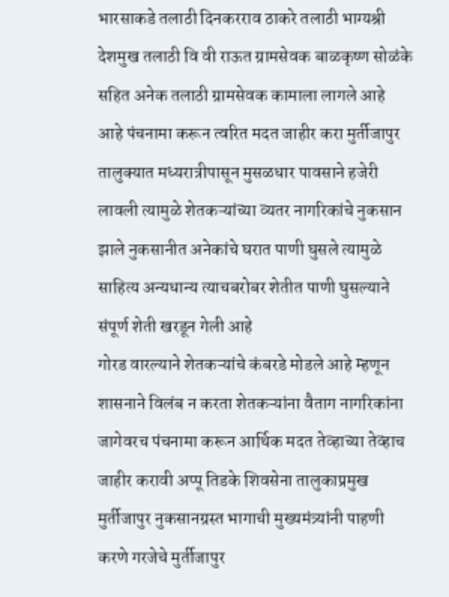भारसाकडे तलाठी दिनकरराव ठाकरे तलाठी भाग्यश्री देशमुख तलाठी वि वी राऊत ग्रामसेवक बाळकृष्ण सोळंके सहित अनेक तलाठी ग्रामसेवक कामाला लागले आहे आहे पंचनामा करून त्वरित मदत जाहीर करा मुर्तीजापुर तालुक्यात मध्यरात्रीपासून मुसळधार पावसाने हजेरी लावली त्यामुळे शेतकऱ्यांच्या व्यतर नागरिकांचे नुकसान झाले नुकसानीत अनेकांचे घरात पाणी घुसले त्यामुळे साहित्य अन्यधान्य त्याचबरोबर शेतीत पाणी घुसल्याने संपूर्ण शेती खरडून गेली आहे
गोरड वारल्याने शेतकऱ्यांचे कंबरडे मोडले आहे म्हणून शासनाने विलंब न करता शेतकऱ्यांना वैताग नागरिकांना जागेवरच पंचनामा करून आर्थिक मदत तेव्हाच्या तेव्हाच जाहीर करावी अप्पू तिडके शिवसेना तालुकाप्रमुख मुर्तीजापुर नुकसानग्रस्त भागाची मुख्यमंत्र्यांनी पाहणी करणे गरजेचे मुर्तीजापुर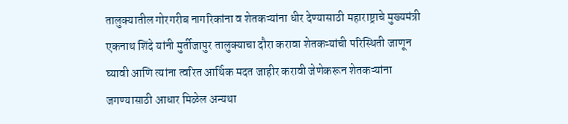तालुक्यातील गोरगरीब नागरिकांना व शेतकऱ्यांना धीर देण्यासाठी महाराष्ट्राचे मुख्यमंत्री एकनाथ शिंदे यांनी मुर्तीजापुर तालुक्याचा दौरा करावा शेतकऱ्यांची परिस्थिती जाणून घ्यावी आणि त्यांना त्वरित आर्थिक मदत जाहीर करावी जेणेकरून शेतकऱ्यांना जगण्यासाठी आधार मिळेल अन्यथा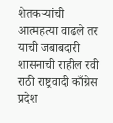शेतकऱ्यांची आत्महत्या वाढले तर याची जबाबदारी शासनाची राहील रवी राठी राष्ट्रवादी काँग्रेस प्रदेश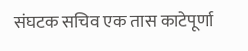संघटक सचिव एक तास काटेपूर्णा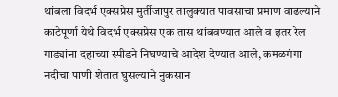थांबला विदर्भ एक्सप्रेस मुर्तीजापुर तालुक्यात पावसाचा प्रमाण वाढल्याने काटेपूर्णा येथे विदर्भ एक्सप्रेस एक तास थांबवण्यात आले व इतर रेल गाड्यांना दहाच्या स्पीडने निघण्याचे आदेश देण्यात आले, कमळगंगा नदीचा पाणी शेतात घुसल्याने नुकसान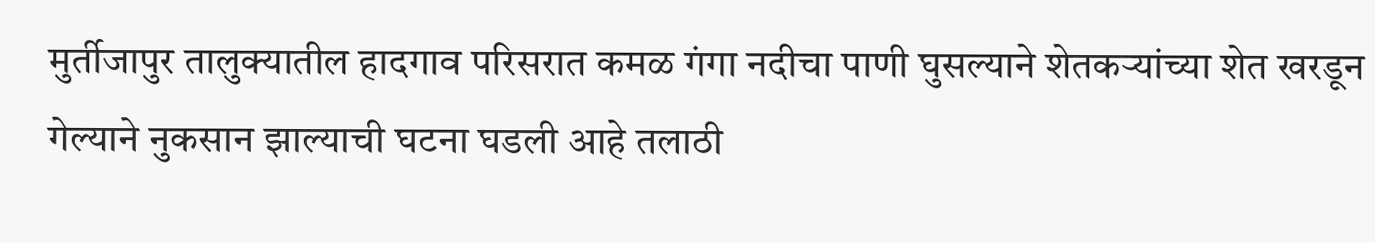मुर्तीजापुर तालुक्यातील हादगाव परिसरात कमळ गंगा नदीचा पाणी घुसल्याने शेतकऱ्यांच्या शेत खरडून गेल्याने नुकसान झाल्याची घटना घडली आहे तलाठी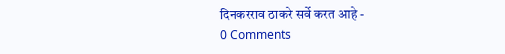दिनकरराव ठाकरे सर्वे करत आहे -
0 Comments